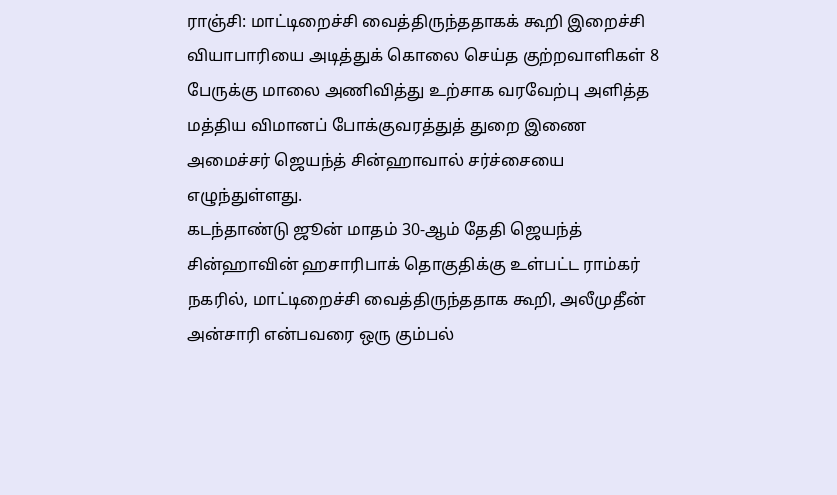ராஞ்சி: மாட்டிறைச்சி வைத்திருந்ததாகக் கூறி இறைச்சி வியாபாரியை அடித்துக் கொலை செய்த குற்றவாளிகள் 8 பேருக்கு மாலை அணிவித்து உற்சாக வரவேற்பு அளித்த மத்திய விமானப் போக்குவரத்துத் துறை இணை அமைச்சர் ஜெயந்த் சின்ஹாவால் சர்ச்சையை எழுந்துள்ளது.
கடந்தாண்டு ஜூன் மாதம் 30-ஆம் தேதி ஜெயந்த் சின்ஹாவின் ஹசாரிபாக் தொகுதிக்கு உள்பட்ட ராம்கர் நகரில், மாட்டிறைச்சி வைத்திருந்ததாக கூறி, அலீமுதீன் அன்சாரி என்பவரை ஒரு கும்பல்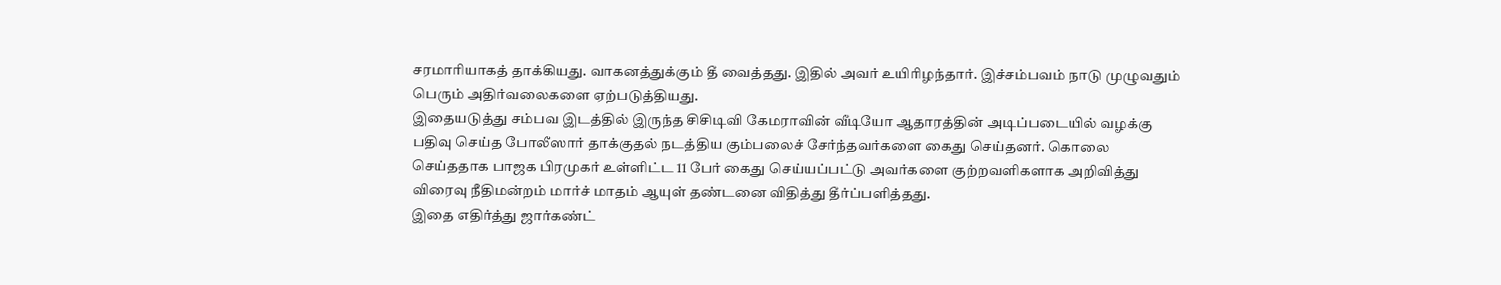சரமாரியாகத் தாக்கியது. வாகனத்துக்கும் தீ வைத்தது. இதில் அவர் உயிரிழந்தார். இச்சம்பவம் நாடு முழுவதும் பெரும் அதிர்வலைகளை ஏற்படுத்தியது.
இதையடுத்து சம்பவ இடத்தில் இருந்த சிசிடிவி கேமராவின் வீடியோ ஆதாரத்தின் அடிப்படையில் வழக்கு பதிவு செய்த போலீஸார் தாக்குதல் நடத்திய கும்பலைச் சேர்ந்தவர்களை கைது செய்தனர். கொலை செய்ததாக பாஜக பிரமுகர் உள்ளிட்ட 11 பேர் கைது செய்யப்பட்டு அவர்களை குற்றவளிகளாக அறிவித்து விரைவு நீதிமன்றம் மார்ச் மாதம் ஆயுள் தண்டனை விதித்து தீர்ப்பளித்தது.
இதை எதிர்த்து ஜார்கண்ட்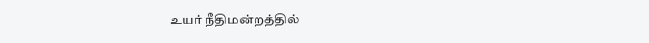உயர் நீதிமன்றத்தில்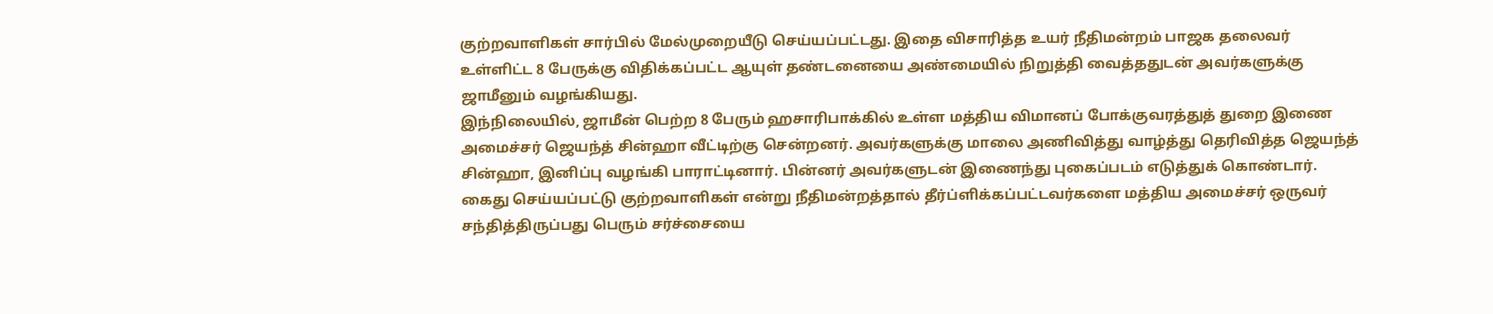குற்றவாளிகள் சார்பில் மேல்முறையீடு செய்யப்பட்டது. இதை விசாரித்த உயர் நீதிமன்றம் பாஜக தலைவர் உள்ளிட்ட 8 பேருக்கு விதிக்கப்பட்ட ஆயுள் தண்டனையை அண்மையில் நிறுத்தி வைத்ததுடன் அவர்களுக்கு ஜாமீனும் வழங்கியது.
இந்நிலையில், ஜாமீன் பெற்ற 8 பேரும் ஹசாரிபாக்கில் உள்ள மத்திய விமானப் போக்குவரத்துத் துறை இணை அமைச்சர் ஜெயந்த் சின்ஹா வீட்டிற்கு சென்றனர். அவர்களுக்கு மாலை அணிவித்து வாழ்த்து தெரிவித்த ஜெயந்த் சின்ஹா, இனிப்பு வழங்கி பாராட்டினார். பின்னர் அவர்களுடன் இணைந்து புகைப்படம் எடுத்துக் கொண்டார்.
கைது செய்யப்பட்டு குற்றவாளிகள் என்று நீதிமன்றத்தால் தீர்ப்ளிக்கப்பட்டவர்களை மத்திய அமைச்சர் ஒருவர் சந்தித்திருப்பது பெரும் சர்ச்சையை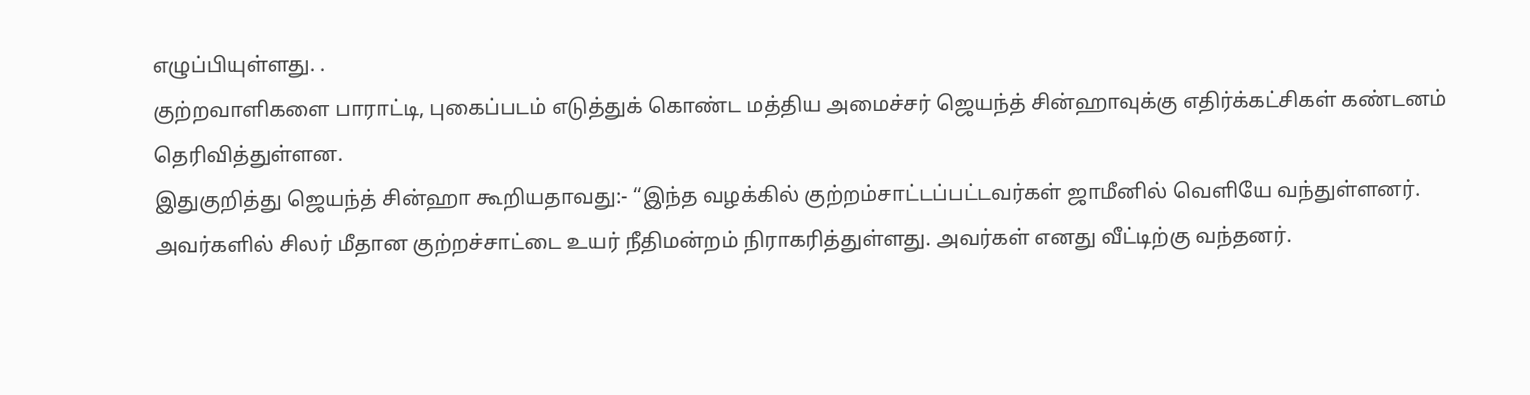எழுப்பியுள்ளது. .
குற்றவாளிகளை பாராட்டி, புகைப்படம் எடுத்துக் கொண்ட மத்திய அமைச்சர் ஜெயந்த் சின்ஹாவுக்கு எதிர்க்கட்சிகள் கண்டனம் தெரிவித்துள்ளன.
இதுகுறித்து ஜெயந்த் சின்ஹா கூறியதாவது:- ‘‘இந்த வழக்கில் குற்றம்சாட்டப்பட்டவர்கள் ஜாமீனில் வெளியே வந்துள்ளனர். அவர்களில் சிலர் மீதான குற்றச்சாட்டை உயர் நீதிமன்றம் நிராகரித்துள்ளது. அவர்கள் எனது வீட்டிற்கு வந்தனர்.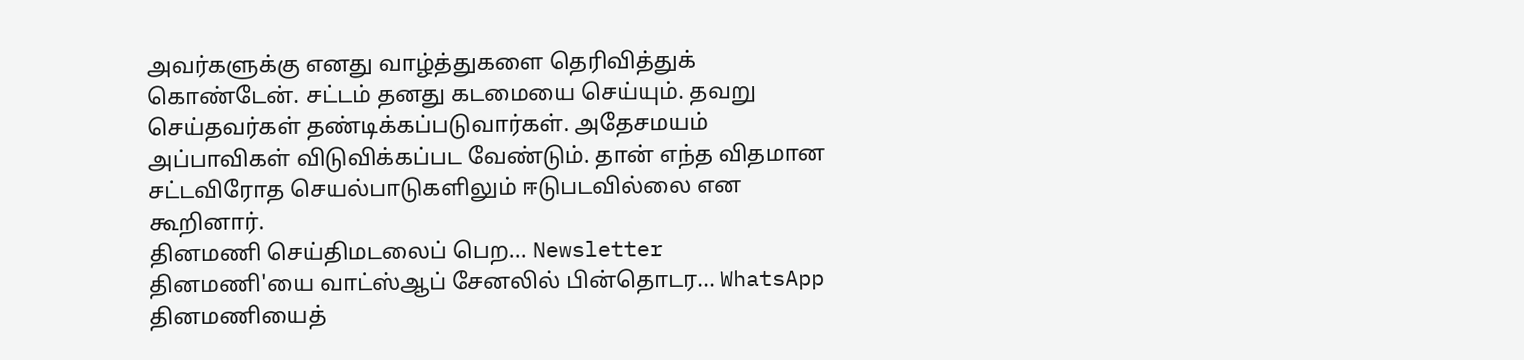அவர்களுக்கு எனது வாழ்த்துகளை தெரிவித்துக் கொண்டேன். சட்டம் தனது கடமையை செய்யும். தவறு செய்தவர்கள் தண்டிக்கப்படுவார்கள். அதேசமயம் அப்பாவிகள் விடுவிக்கப்பட வேண்டும். தான் எந்த விதமான சட்டவிரோத செயல்பாடுகளிலும் ஈடுபடவில்லை என கூறினார்.
தினமணி செய்திமடலைப் பெற... Newsletter
தினமணி'யை வாட்ஸ்ஆப் சேனலில் பின்தொடர... WhatsApp
தினமணியைத்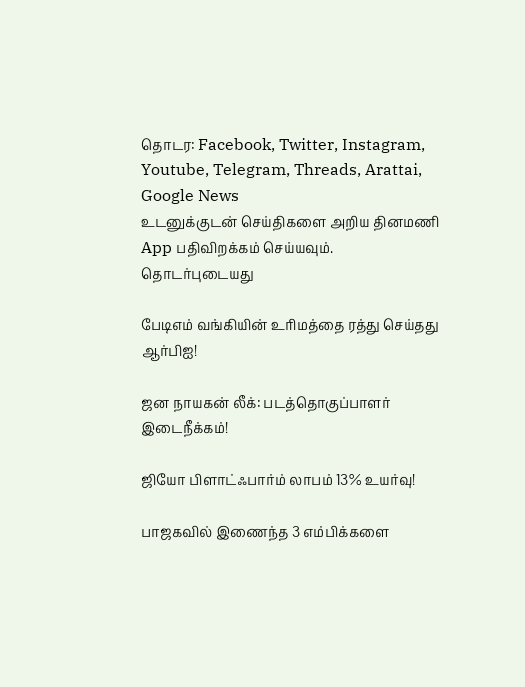தொடர: Facebook, Twitter, Instagram, Youtube, Telegram, Threads, Arattai, Google News
உடனுக்குடன் செய்திகளை அறிய தினமணி App பதிவிறக்கம் செய்யவும்.
தொடர்புடையது

பேடிஎம் வங்கியின் உரிமத்தை ரத்து செய்தது ஆர்பிஐ!

ஜன நாயகன் லீக்: படத்தொகுப்பாளர் இடைநீக்கம்!

ஜியோ பிளாட்ஃபார்ம் லாபம் 13% உயர்வு!

பாஜகவில் இணைந்த 3 எம்பிக்களை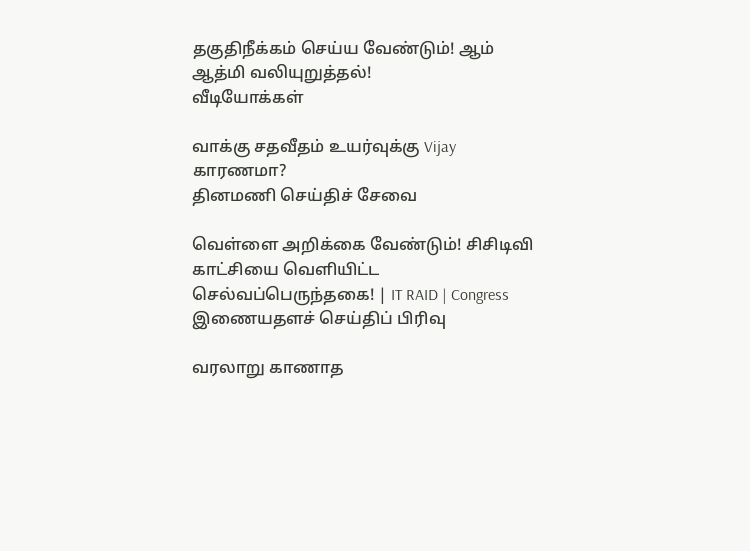தகுதிநீக்கம் செய்ய வேண்டும்! ஆம் ஆத்மி வலியுறுத்தல்!
வீடியோக்கள்

வாக்கு சதவீதம் உயர்வுக்கு Vijay காரணமா?
தினமணி செய்திச் சேவை

வெள்ளை அறிக்கை வேண்டும்! சிசிடிவி காட்சியை வெளியிட்ட செல்வப்பெருந்தகை! | IT RAID | Congress
இணையதளச் செய்திப் பிரிவு

வரலாறு காணாத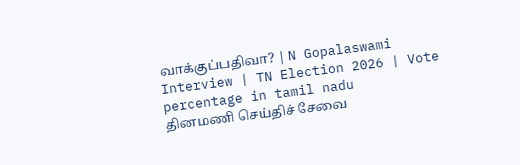வாக்குப்பதிவா? | N Gopalaswami Interview | TN Election 2026 | Vote percentage in tamil nadu
தினமணி செய்திச் சேவை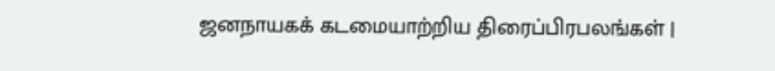ஜனநாயகக் கடமையாற்றிய திரைப்பிரபலங்கள் |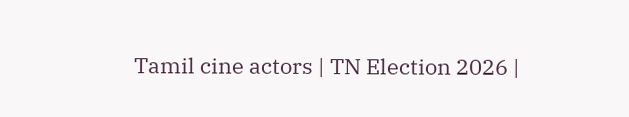Tamil cine actors | TN Election 2026 |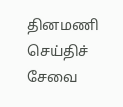தினமணி செய்திச் சேவை